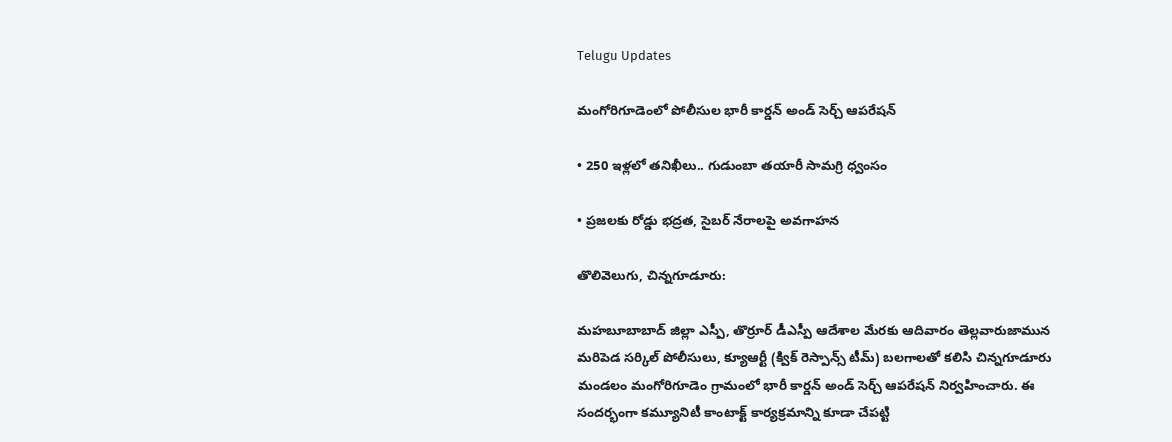Telugu Updates

మంగోరిగూడెంలో పోలీసుల భారీ కార్డన్ అండ్ సెర్చ్ ఆపరేషన్

• 250 ఇళ్లలో తనిఖీలు.. గుడుంబా తయారీ సామగ్రి ధ్వంసం

• ప్రజలకు రోడ్డు భద్రత, సైబర్ నేరాలపై అవగాహన

తొలివెలుగు, చిన్నగూడూరు:

మహబూబాబాద్ జిల్లా ఎస్పీ, తొర్రూర్ డీఎస్పీ ఆదేశాల మేరకు ఆదివారం తెల్లవారుజామున మరిపెడ సర్కిల్ పోలీసులు, క్యూఆర్టీ (క్విక్ రెస్పాన్స్ టీమ్) బలగాలతో కలిసి చిన్నగూడూరు మండలం మంగోరిగూడెం గ్రామంలో భారీ కార్డన్ అండ్ సెర్చ్ ఆపరేషన్ నిర్వహించారు. ఈ సందర్భంగా కమ్యూనిటీ కాంటాక్ట్ కార్యక్రమాన్ని కూడా చేపట్టి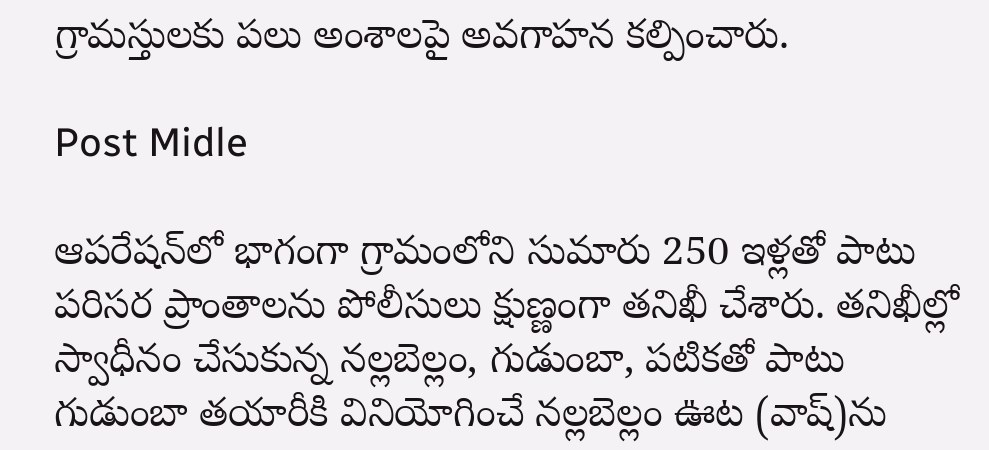గ్రామస్తులకు పలు అంశాలపై అవగాహన కల్పించారు.

Post Midle

ఆపరేషన్‌లో భాగంగా గ్రామంలోని సుమారు 250 ఇళ్లతో పాటు పరిసర ప్రాంతాలను పోలీసులు క్షుణ్ణంగా తనిఖీ చేశారు. తనిఖీల్లో స్వాధీనం చేసుకున్న నల్లబెల్లం, గుడుంబా, పటికతో పాటు గుడుంబా తయారీకి వినియోగించే నల్లబెల్లం ఊట (వాష్)ను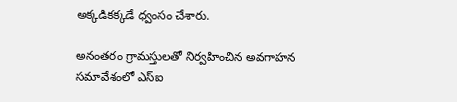అక్కడికక్కడే ధ్వంసం చేశారు.

అనంతరం గ్రామస్తులతో నిర్వహించిన అవగాహన సమావేశంలో ఎస్‌ఐ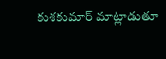కుశకుమార్ మాట్లాడుతూ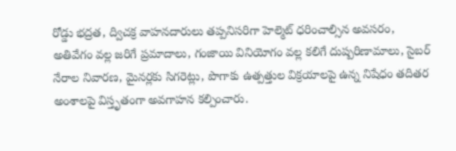రోడ్డు భద్రత, ద్విచక్ర వాహనదారులు తప్పనిసరిగా హెల్మెట్ ధరించాల్సిన అవసరం, అతివేగం వల్ల జరిగే ప్రమాదాలు, గంజాయి వినియోగం వల్ల కలిగే దుష్పరిణామాలు, సైబర్ నేరాల నివారణ, మైనర్లకు సిగరెట్లు, పొగాకు ఉత్పత్తుల విక్రయాలపై ఉన్న నిషేధం తదితర అంశాలపై విస్తృతంగా అవగాహన కల్పించారు.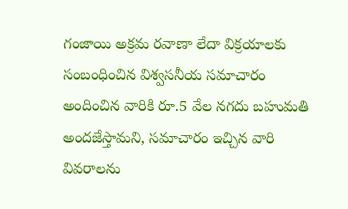గంజాయి అక్రమ రవాణా లేదా విక్రయాలకు సంబంధించిన విశ్వసనీయ సమాచారం అందించిన వారికి రూ.5 వేల నగదు బహుమతి అందజేస్తామని, సమాచారం ఇచ్చిన వారి వివరాలను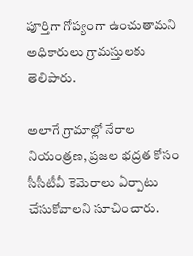పూర్తిగా గోప్యంగా ఉంచుతామని అధికారులు గ్రామస్తులకు తెలిపారు.

అలాగే గ్రామాల్లో నేరాల నియంత్రణ, ప్రజల భద్రత కోసం సీసీటీవీ కెమెరాలు ఏర్పాటు చేసుకోవాలని సూచించారు.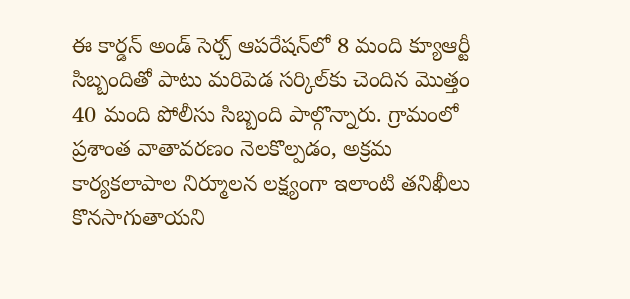ఈ కార్డన్ అండ్ సెర్చ్ ఆపరేషన్‌లో 8 మంది క్యూఆర్టీ సిబ్బందితో పాటు మరిపెడ సర్కిల్‌కు చెందిన మొత్తం 40 మంది పోలీసు సిబ్బంది పాల్గొన్నారు. గ్రామంలో ప్రశాంత వాతావరణం నెలకొల్పడం, అక్రమ కార్యకలాపాల నిర్మూలన లక్ష్యంగా ఇలాంటి తనిఖీలు కొనసాగుతాయని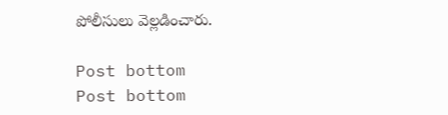పోలీసులు వెల్లడించారు.

Post bottom
Post bottom